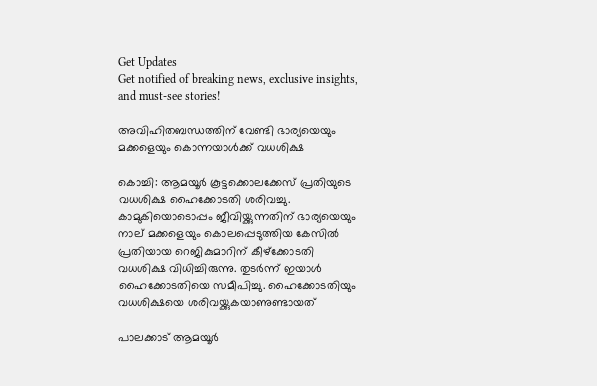Get Updates
Get notified of breaking news, exclusive insights, and must-see stories!

അവിഹിതബന്ധത്തിന് വേണ്ടി ഭാര്യയെയും മക്കളെയും കൊന്നയാള്‍ക്ക് വധശിക്ഷ

കൊച്ചി: ആമയൂര്‍ കൂട്ടക്കൊലക്കേസ് പ്രതിയുടെ വധശിക്ഷ ഹൈക്കോടതി ശരിവച്ചു. കാമുകിയൊടൊപ്പം ജീവിയ്ക്കുന്നതിന് ഭാര്യയെയും നാല് മക്കളെയും കൊലപ്പെടുത്തിയ കേസില്‍ പ്രതിയായ റെജികുമാറിന് കീഴ്‌ക്കോടതി വധശിക്ഷ വിധിച്ചിരുന്നു. തുടര്‍ന്ന് ഇയാള്‍ ഹൈക്കോടതിയെ സമീപിച്ചു. ഹൈക്കോടതിയും വധശിക്ഷയെ ശരിവയ്ക്കുകയാണുണ്ടായത്

പാലക്കാട് ആമയൂര്‍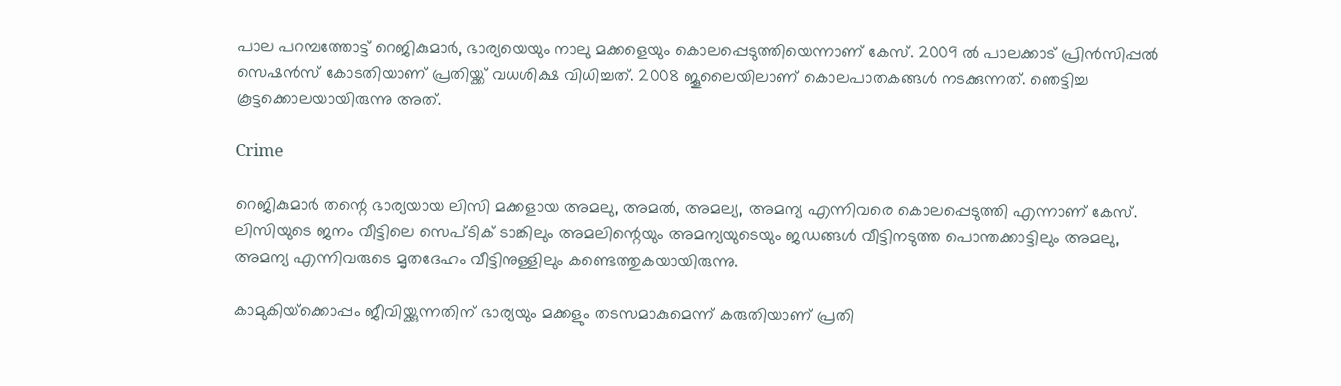പാല പറമ്പത്തോട്ട് റെജികുമാര്‍, ഭാര്യയെയും നാലു മക്കളെയും കൊലപ്പെടുത്തിയെന്നാണ് കേസ്. 2009 ല്‍ പാലക്കാട് പ്രിന്‍സിപ്പല്‍ സെഷന്‍സ് കോടതിയാണ് പ്രതിയ്ക്ക് വധശിക്ഷ വിധിച്ചത്. 2008 ജൂലൈയിലാണ് കൊലപാതകങ്ങള്‍ നടക്കുന്നത്. ഞെട്ടിച്ച കൂട്ടക്കൊലയായിരുന്നു അത്.

Crime

റെജികുമാര്‍ തന്റെ ഭാര്യയായ ലിസി മക്കളായ അമലു, അമല്‍, അമല്യ, അമന്യ എന്നിവരെ കൊലപ്പെടുത്തി എന്നാണ് കേസ്. ലിസിയുടെ ജനം വീട്ടിലെ സെപ്ടിക് ടാങ്കിലും അമലിന്റെയും അമന്യയുടെയും ജഡങ്ങള്‍ വീട്ടിനടുത്ത പൊന്തക്കാട്ടിലും അമലു, അമന്യ എന്നിവരുടെ മൃതദേഹം വീട്ടിനുള്ളിലും കണ്ടെത്തുകയായിരുന്നു.

കാമുകിയ്‌ക്കൊപ്പം ജീവിയ്ക്കുന്നതിന് ഭാര്യയും മക്കളും തടസമാകുമെന്ന് കരുതിയാണ് പ്രതി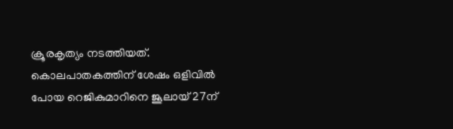ക്രൂരകൃത്യം നടത്തിയത്. കൊലപാതകത്തിന് ശേഷം ഒളിവില്‍ പോയ റെജികുമാറിനെ ജൂലായ് 27ന്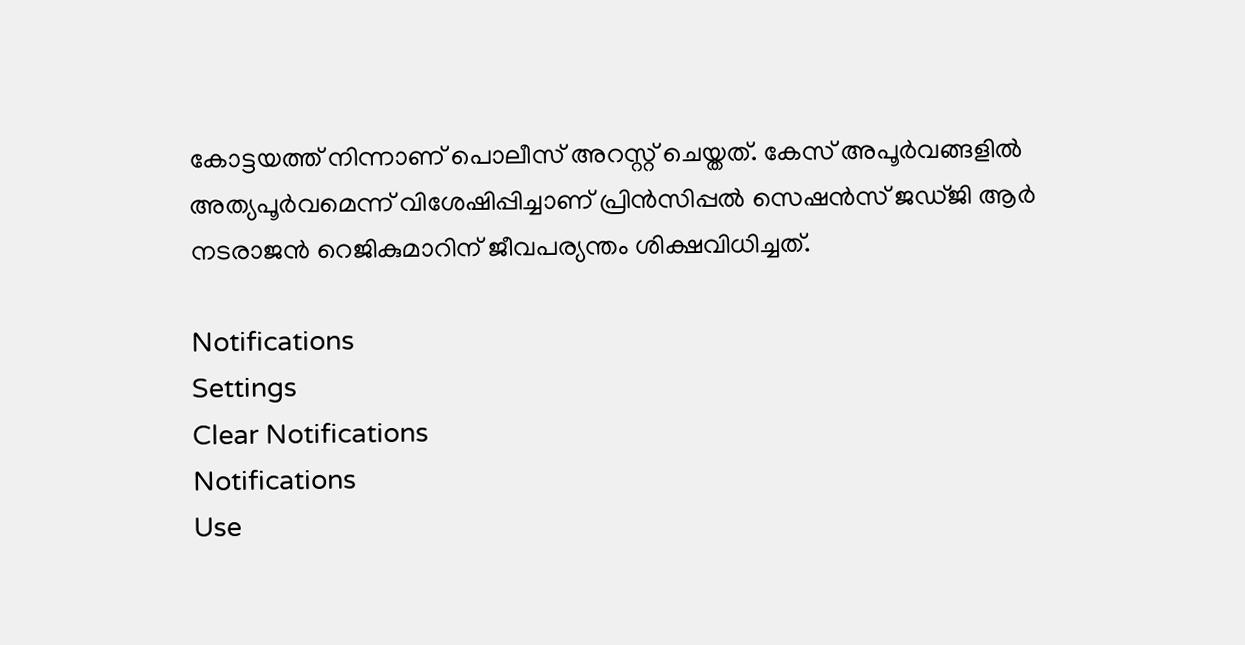കോട്ടയത്ത് നിന്നാണ് പൊലീസ് അറസ്റ്റ് ചെയ്തത്. കേസ് അപൂര്‍വങ്ങളില്‍ അത്യപൂര്‍വമെന്ന് വിശേഷിപ്പിച്ചാണ് പ്രിന്‍സിപ്പല്‍ സെഷന്‍സ് ജഡ്ജി ആര്‍ നടരാജന്‍ റെജികുമാറിന് ജീവപര്യന്തം ശിക്ഷവിധിച്ചത്.

Notifications
Settings
Clear Notifications
Notifications
Use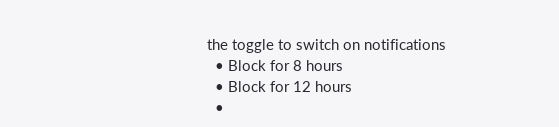the toggle to switch on notifications
  • Block for 8 hours
  • Block for 12 hours
  •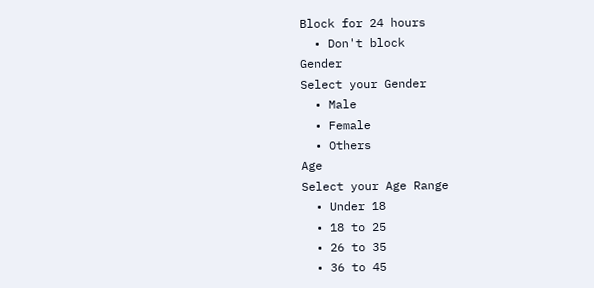Block for 24 hours
  • Don't block
Gender
Select your Gender
  • Male
  • Female
  • Others
Age
Select your Age Range
  • Under 18
  • 18 to 25
  • 26 to 35
  • 36 to 45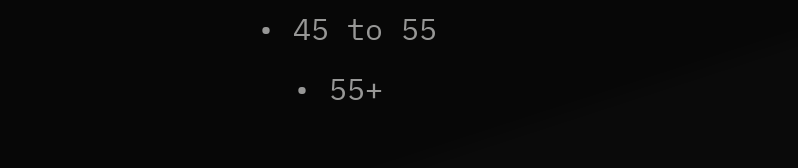• 45 to 55
  • 55+